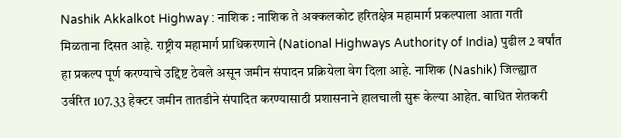Nashik Akkalkot Highway : नाशिक : नाशिक ते अक्कलकोट हरितक्षेत्र महामार्ग प्रकल्पाला आता गती मिळताना दिसत आहे. राष्ट्रीय महामार्ग प्राधिकरणाने (National Highways Authority of India) पुढील 2 वर्षांत हा प्रकल्प पूर्ण करण्याचे उद्दिष्ट ठेवले असून जमीन संपादन प्रक्रियेला वेग दिला आहे. नाशिक (Nashik) जिल्ह्यात उर्वरित 107.33 हेक्टर जमीन तातडीने संपादित करण्यासाठी प्रशासनाने हालचाली सुरू केल्या आहेत. बाधित शेतकरी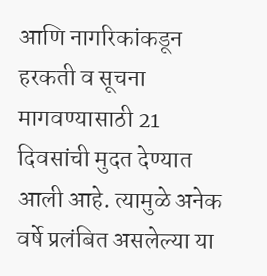आणि नागरिकांकडून हरकती व सूचना मागवण्यासाठी 21 दिवसांची मुदत देण्यात आली आहे. त्यामुळे अनेक वर्षे प्रलंबित असलेल्या या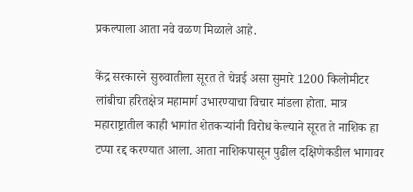प्रकल्पाला आता नवे वळण मिळाले आहे.

केंद्र सरकारने सुरुवातीला सूरत ते चेन्नई असा सुमारे 1200 किलोमीटर लांबीचा हरितक्षेत्र महामार्ग उभारण्याचा विचार मांडला होता. मात्र महाराष्ट्रातील काही भागांत शेतकऱ्यांनी विरोध केल्याने सूरत ते नाशिक हा टप्पा रद्द करण्यात आला. आता नाशिकपासून पुढील दक्षिणेकडील भागावर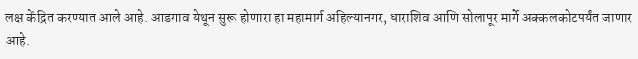लक्ष केंद्रित करण्यात आले आहे. आडगाव येथून सुरू होणारा हा महामार्ग अहिल्यानगर, धाराशिव आणि सोलापूर मार्गे अक्कलकोटपर्यंत जाणार आहे.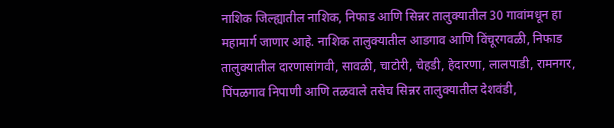नाशिक जिल्ह्यातील नाशिक, निफाड आणि सिन्नर तालुक्यातील 30 गावांमधून हा महामार्ग जाणार आहे. नाशिक तालुक्यातील आडगाव आणि विंचूरगवळी, निफाड तालुक्यातील दारणासांगवी, सावळी, चाटोरी, चेहडी, हेदारणा, लालपाडी, रामनगर, पिंपळगाव निपाणी आणि तळवाले तसेच सिन्नर तालुक्यातील देशवंडी,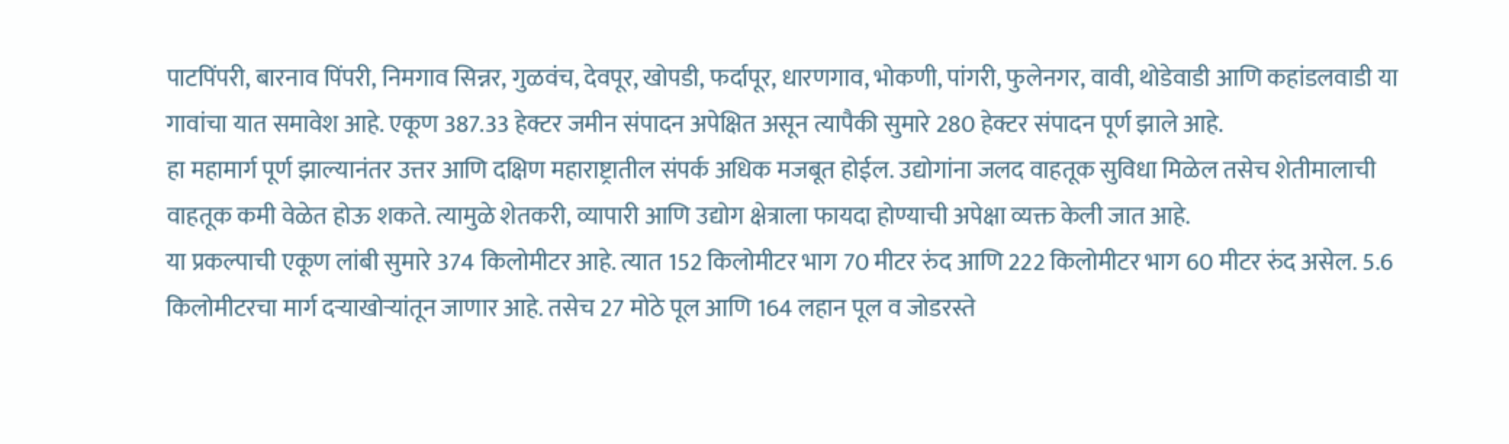पाटपिंपरी, बारनाव पिंपरी, निमगाव सिन्नर, गुळवंच, देवपूर, खोपडी, फर्दापूर, धारणगाव, भोकणी, पांगरी, फुलेनगर, वावी, थोडेवाडी आणि कहांडलवाडी या गावांचा यात समावेश आहे. एकूण 387.33 हेक्टर जमीन संपादन अपेक्षित असून त्यापैकी सुमारे 280 हेक्टर संपादन पूर्ण झाले आहे.
हा महामार्ग पूर्ण झाल्यानंतर उत्तर आणि दक्षिण महाराष्ट्रातील संपर्क अधिक मजबूत होईल. उद्योगांना जलद वाहतूक सुविधा मिळेल तसेच शेतीमालाची वाहतूक कमी वेळेत होऊ शकते. त्यामुळे शेतकरी, व्यापारी आणि उद्योग क्षेत्राला फायदा होण्याची अपेक्षा व्यक्त केली जात आहे.
या प्रकल्पाची एकूण लांबी सुमारे 374 किलोमीटर आहे. त्यात 152 किलोमीटर भाग 70 मीटर रुंद आणि 222 किलोमीटर भाग 60 मीटर रुंद असेल. 5.6 किलोमीटरचा मार्ग दऱ्याखोऱ्यांतून जाणार आहे. तसेच 27 मोठे पूल आणि 164 लहान पूल व जोडरस्ते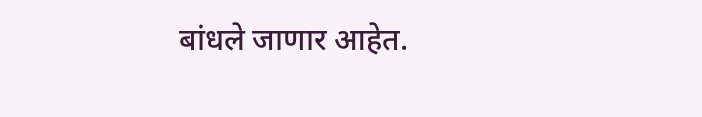बांधले जाणार आहेत.